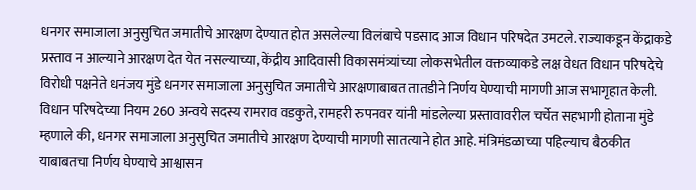धनगर समाजाला अनुसुचित जमातीचे आरक्षण देण्यात होत असलेल्या विलंबाचे पडसाद आज विधान परिषदेत उमटले. राज्याकडून केंद्राकडे प्रस्ताव न आल्याने आरक्षण देत येत नसल्याच्या, केंद्रीय आदिवासी विकासमंत्र्यांच्या लोकसभेतील वक्तव्याकडे लक्ष वेधत विधान परिषदेचे विरोधी पक्षनेते धनंजय मुंडे धनगर समाजाला अनुसुचित जमातीचे आरक्षणाबाबत तातडीने निर्णय घेण्याची मागणी आज सभागृहात केली.
विधान परिषदेच्या नियम 260 अन्वये सदस्य रामराव वडकुते, रामहरी रुपनवर यांनी मांडलेल्या प्रस्तावावरील चर्चेत सहभागी होताना मुंडे म्हणाले की, धनगर समाजाला अनुसुचित जमातीचे आरक्षण देण्याची मागणी सातत्याने होत आहे. मंत्रिमंडळाच्या पहिल्याच बैठकीत याबाबतचा निर्णय घेण्याचे आश्वासन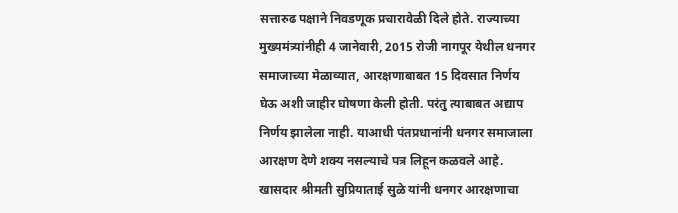सत्तारुढ पक्षाने निवडणूक प्रचारावेळी दिले होते. राज्याच्या मुख्यमंत्र्यांनीही 4 जानेवारी, 2015 रोजी नागपूर येथील धनगर समाजाच्या मेळाव्यात, आरक्षणाबाबत 15 दिवसात निर्णय घेऊ अशी जाहीर घोषणा केली होती. परंतु त्याबाबत अद्याप निर्णय झालेला नाही. याआधी पंतप्रधानांनी धनगर समाजाला आरक्षण देणे शक्य नसल्याचे पत्र लिहून कळवले आहे. खासदार श्रीमती सुप्रियाताई सुळे यांनी धनगर आरक्षणाचा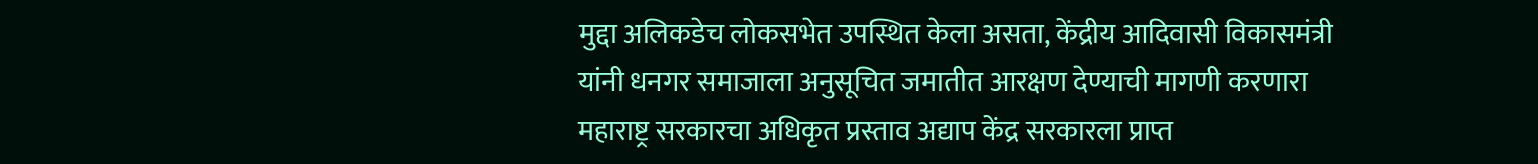मुद्दा अलिकडेच लोकसभेत उपस्थित केला असता, केंद्रीय आदिवासी विकासमंत्री यांनी धनगर समाजाला अनुसूचित जमातीत आरक्षण देण्याची मागणी करणारा महाराष्ट्र सरकारचा अधिकृत प्रस्ताव अद्याप केंद्र सरकारला प्राप्त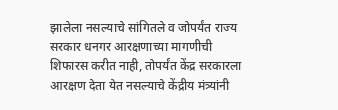झालेला नसल्याचे सांगितले व जोपर्यंत राज्य सरकार धनगर आरक्षणाच्या मागणीची शिफारस करीत नाही, तोपर्यंत केंद्र सरकारला आरक्षण देता येत नसल्याचे केंद्रीय मंत्र्यांनी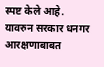स्पष्ट केले आहे. यावरुन सरकार धनगर आरक्षणाबाबत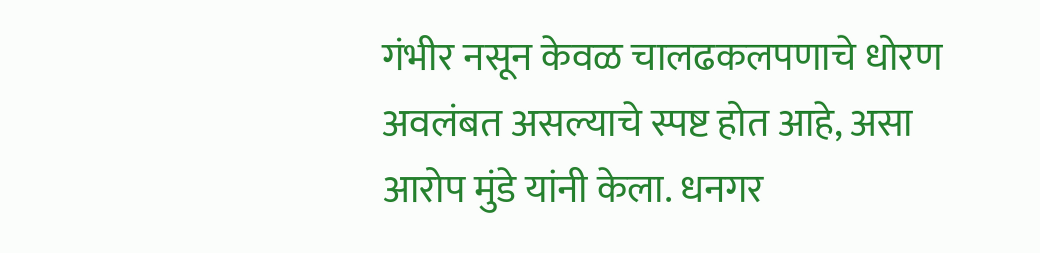गंभीर नसून केवळ चालढकलपणाचे धोरण अवलंबत असल्याचे स्पष्ट होत आहे, असा आरोप मुंडे यांनी केला. धनगर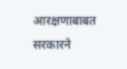आरक्षणाबाबत सरकारने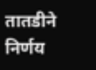तातडीने निर्णय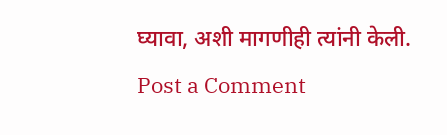घ्यावा, अशी मागणीही त्यांनी केली.
Post a Comment